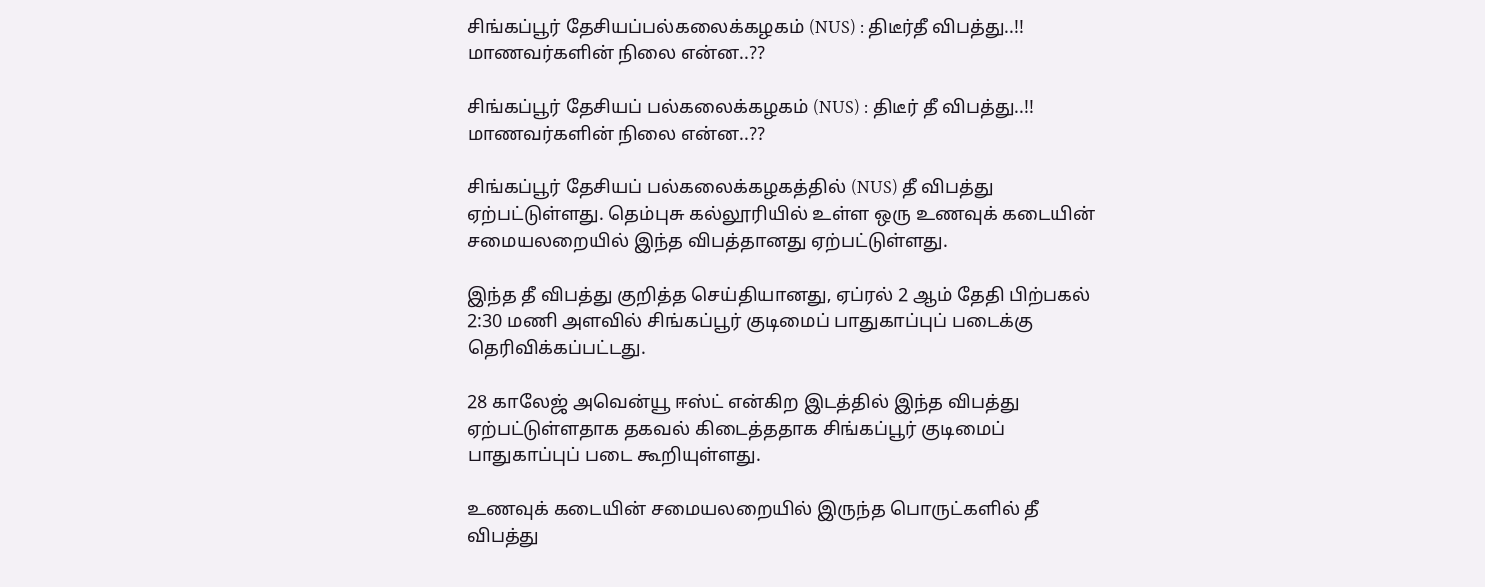சிங்கப்பூர் தேசியப்பல்கலைக்கழகம் (NUS) : திடீர்தீ விபத்து..!! மாணவர்களின் நிலை என்ன..??

சிங்கப்பூர் தேசியப் பல்கலைக்கழகம் (NUS) : திடீர் தீ விபத்து..!! மாணவர்களின் நிலை என்ன..??

சிங்கப்பூர் தேசியப் பல்கலைக்கழகத்தில் (NUS) தீ விபத்து ஏற்பட்டுள்ளது. தெம்புசு கல்லூரியில் உள்ள ஒரு உணவுக் கடையின் சமையலறையில் இந்த விபத்தானது ஏற்பட்டுள்ளது.

இந்த தீ விபத்து குறித்த செய்தியானது, ஏப்ரல் 2 ஆம் தேதி பிற்பகல் 2:30 மணி அளவில் சிங்கப்பூர் குடிமைப் பாதுகாப்புப் படைக்கு தெரிவிக்கப்பட்டது.

28 காலேஜ் அவென்யூ ஈஸ்ட் என்கிற இடத்தில் இந்த விபத்து ஏற்பட்டுள்ளதாக தகவல் கிடைத்ததாக சிங்கப்பூர் குடிமைப் பாதுகாப்புப் படை கூறியுள்ளது.

உணவுக் கடையின் சமையலறையில் இருந்த பொருட்களில் தீ விபத்து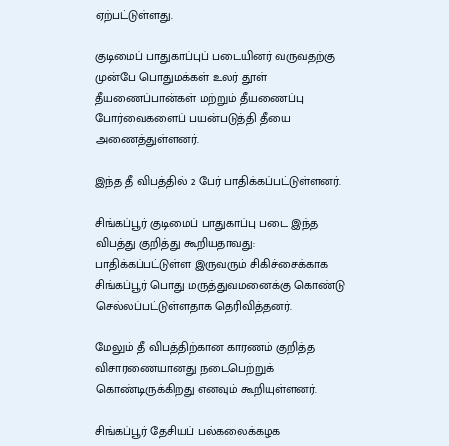ஏற்பட்டுள்ளது.

குடிமைப் பாதுகாப்புப் படையினர் வருவதற்கு முன்பே பொதுமக்கள் உலர் தூள் தீயணைப்பான்கள் மற்றும் தீயணைப்பு போர்வைகளைப் பயன்படுத்தி தீயை அணைத்துள்ளனர்.

இந்த தீ விபத்தில் 2 பேர் பாதிக்கப்பட்டுள்ளனர்.

சிங்கப்பூர் குடிமைப் பாதுகாப்பு படை இந்த விபத்து குறித்து கூறியதாவது:
பாதிக்கப்பட்டுள்ள இருவரும் சிகிச்சைக்காக சிங்கப்பூர் பொது மருத்துவமனைக்கு கொண்டு செல்லப்பட்டுள்ளதாக தெரிவித்தனர்.

மேலும் தீ விபத்திற்கான காரணம் குறித்த விசாரணையானது நடைபெற்றுக் கொண்டிருக்கிறது எனவும் கூறியுள்ளனர்.

சிங்கப்பூர் தேசியப் பல்கலைக்கழக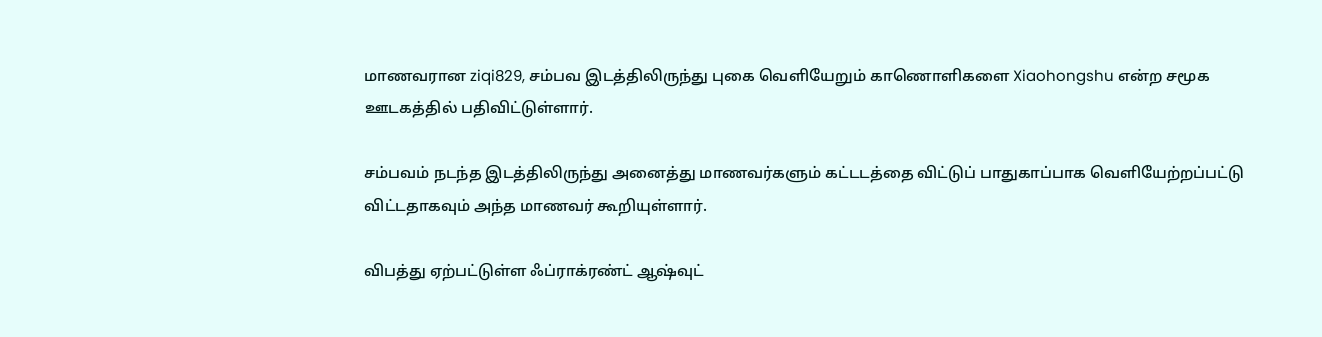மாணவரான ziqi829, சம்பவ இடத்திலிருந்து புகை வெளியேறும் காணொளிகளை Xiaohongshu என்ற சமூக ஊடகத்தில் பதிவிட்டுள்ளார்.

சம்பவம் நடந்த இடத்திலிருந்து அனைத்து மாணவர்களும் கட்டடத்தை விட்டுப் பாதுகாப்பாக வெளியேற்றப்பட்டு விட்டதாகவும் அந்த மாணவர் கூறியுள்ளார்.

விபத்து ஏற்பட்டுள்ள ஃப்ராக்ரண்ட் ஆஷ்வுட்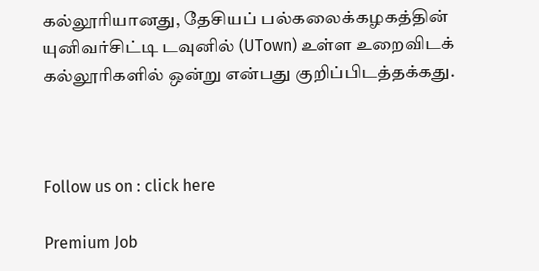கல்லூரியானது, தேசியப் பல்கலைக்கழகத்தின் யுனிவர்சிட்டி டவுனில் (UTown) உள்ள உறைவிடக் கல்லூரிகளில் ஒன்று என்பது குறிப்பிடத்தக்கது.



Follow us on : click here

Premium Job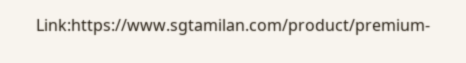Link:https://www.sgtamilan.com/product/premium-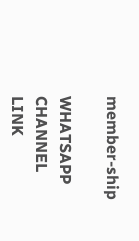member-ship

WHATSAPP CHANNEL LINK